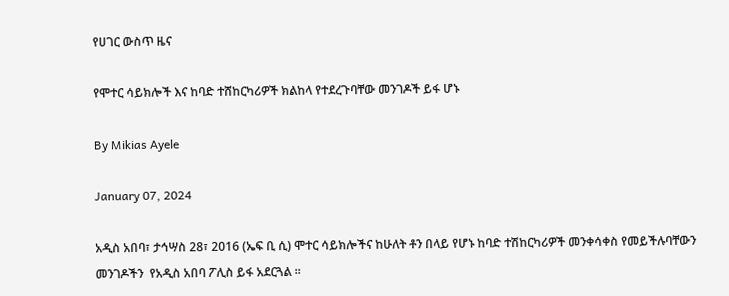የሀገር ውስጥ ዜና

የሞተር ሳይክሎች እና ከባድ ተሸከርካሪዎች ክልከላ የተደረጉባቸው መንገዶች ይፋ ሆኑ

By Mikias Ayele

January 07, 2024

አዲስ አበባ፣ ታኅሣስ 28፣ 2016 (ኤፍ ቢ ሲ) ሞተር ሳይክሎችና ከሁለት ቶን በላይ የሆኑ ከባድ ተሽከርካሪዎች መንቀሳቀስ የመይችሉባቸውን መንገዶችን  የአዲስ አበባ ፖሊስ ይፋ አደርጓል ።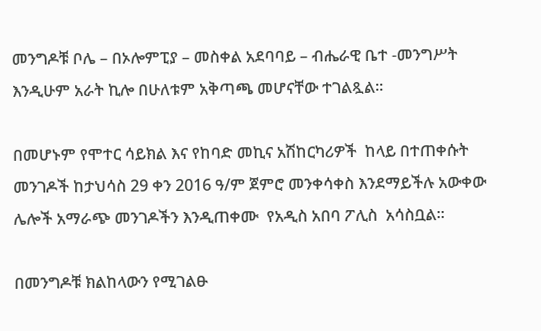መንግዶቹ ቦሌ – በኦሎምፒያ – መስቀል አደባባይ – ብሔራዊ ቤተ -መንግሥት  እንዲሁም አራት ኪሎ በሁለቱም አቅጣጫ መሆናቸው ተገልጿል፡፡

በመሆኑም የሞተር ሳይክል እና የከባድ መኪና አሽከርካሪዎች  ከላይ በተጠቀሱት መንገዶች ከታህሳስ 29 ቀን 2016 ዓ/ም ጀምሮ መንቀሳቀስ እንደማይችሉ አውቀው ሌሎች አማራጭ መንገዶችን እንዲጠቀሙ  የአዲስ አበባ ፖሊስ  አሳስቧል።

በመንግዶቹ ክልከላውን የሚገልፁ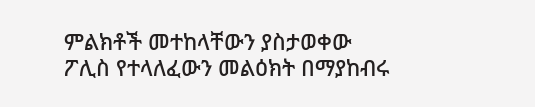ምልክቶች መተከላቸውን ያስታወቀው ፖሊስ የተላለፈውን መልዕክት በማያከብሩ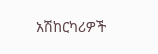አሽከርካሪዎች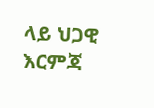ላይ ህጋዊ  እርምጃ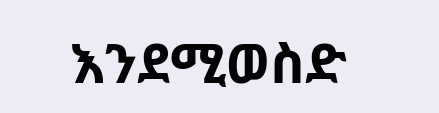እንደሚወስድ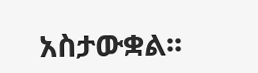አስታውቋል፡፡